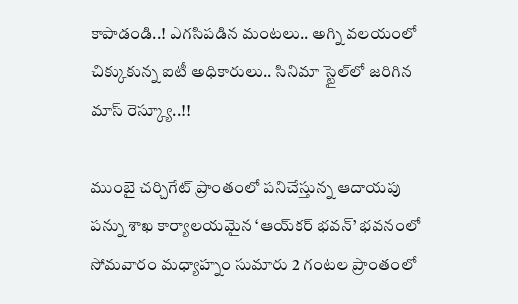కాపాడండి..! ఎగసిపడిన మంటలు.. అగ్ని వలయంలో చిక్కుకున్న ఐటీ అధికారులు.. సినిమా స్టైల్‌లో జరిగిన మాస్ రెస్క్యూ..!!

ముంబై చర్చిగేట్ ప్రాంతంలో పనిచేస్తున్న ఆదాయపు పన్ను శాఖ కార్యాలయమైన ‘ఆయ్‌కర్ భవన్’ భవనంలో సోమవారం మధ్యాహ్నం సుమారు 2 గంటల ప్రాంతంలో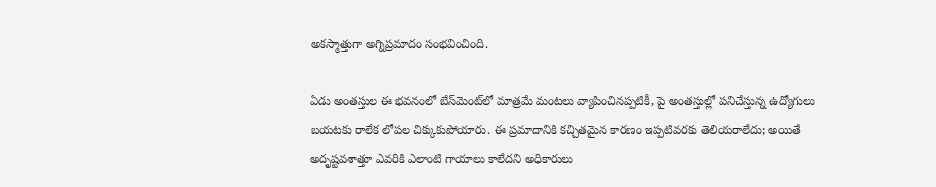అకస్మాత్తుగా అగ్నిప్రమాదం సంభవించింది.

ఏడు అంతస్తుల ఈ భవనంలో బేస్‌మెంట్‌లో మాత్రమే మంటలు వ్యాపించినప్పటికీ, పై అంతస్తుల్లో పనిచేస్తున్న ఉద్యోగులు బయటకు రాలేక లోపల చిక్కుకుపోయారు. ఈ ప్రమాదానికి కచ్చితమైన కారణం ఇప్పటివరకు తెలియరాలేదు; అయితే అదృష్టవశాత్తూ ఎవరికి ఎలాంటి గాయాలు కాలేదని అధికారులు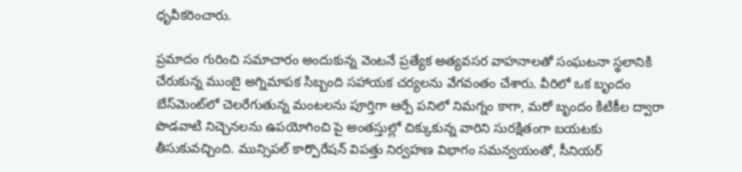ధృవీకరించారు.

ప్రమాదం గురించి సమాచారం అందుకున్న వెంటనే ప్రత్యేక అత్యవసర వాహనాలతో సంఘటనా స్థలానికి చేరుకున్న ముంబై అగ్నిమాపక సిబ్బంది సహాయక చర్యలను వేగవంతం చేశారు. వీరిలో ఒక బృందం బేస్‌మెంట్‌లో చెలరేగుతున్న మంటలను పూర్తిగా ఆర్పే పనిలో నిమగ్నం కాగా, మరో బృందం కిటికీల ద్వారా పొడవాటి నిచ్చెనలను ఉపయోగించి పై అంతస్తుల్లో చిక్కుకున్న వారిని సురక్షితంగా బయటకు తీసుకువచ్చింది. మున్సిపల్ కార్పొరేషన్ విపత్తు నిర్వహణ విభాగం సమన్వయంతో, సీనియర్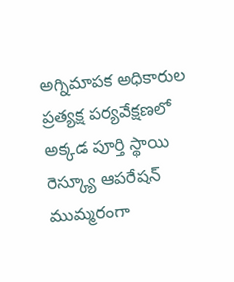అగ్నిమాపక అధికారుల ప్రత్యక్ష పర్యవేక్షణలో అక్కడ పూర్తి స్థాయి రెస్క్యూ ఆపరేషన్ ముమ్మరంగా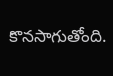కొనసాగుతోంది.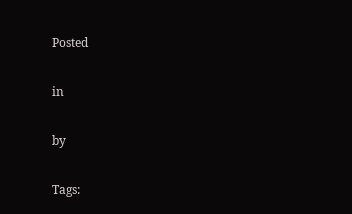Posted

in

by

Tags: